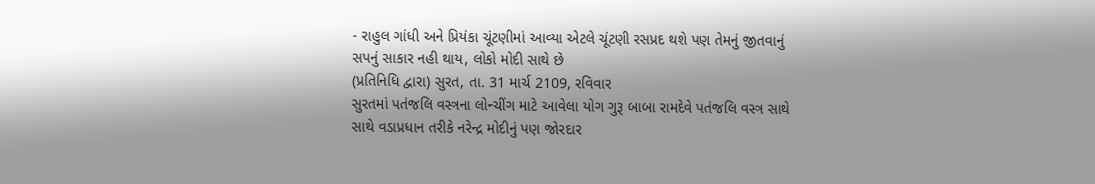- રાહુલ ગાંધી અને પ્રિયંકા ચૂંટણીમાં આવ્યા એટલે ચૂંટણી રસપ્રદ થશે પણ તેમનું જીતવાનું સપનું સાકાર નહી થાય, લોકો મોદી સાથે છે
(પ્રતિનિધિ દ્વારા) સુરત, તા. 31 માર્ચ 2109, રવિવાર
સુરતમાં પતંજલિ વસ્ત્રના લોન્ચીંગ માટે આવેલા યોગ ગુરૂ બાબા રામદેવે પતંજલિ વસ્ત્ર સાથે સાથે વડાપ્રધાન તરીકે નરેન્દ્ર મોદીનું પણ જોરદાર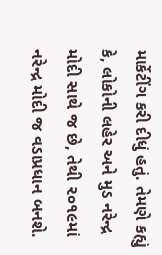માર્કેટીંગ કરી દીધું હતું. તેમણે કહ્યું કે, લોકોની લહેર અને મુડ નરેન્દ્ર મોદી સાથે જ છે, તેથી ૨૦૧૯માં નરેન્દ્ર મોદી જ વડાપ્રધાન બનશે.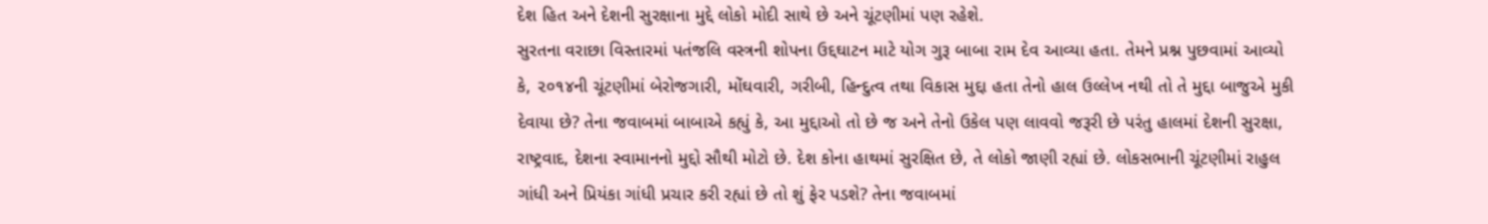દેશ હિત અને દેશની સુરક્ષાના મુદ્દે લોકો મોદી સાથે છે અને ચૂંટણીમાં પણ રહેશે.
સુરતના વરાછા વિસ્તારમાં પતંજલિ વસ્ત્રની શોપના ઉદ્દઘાટન માટે યોગ ગુરૂ બાબા રામ દેવ આવ્યા હતા. તેમને પ્રશ્ન પુછવામાં આવ્યો કે, ૨૦૧૪ની ચૂંટણીમાં બેરોજગારી, મોંઘવારી, ગરીબી, હિન્દુત્વ તથા વિકાસ મુદ્દા હતા તેનો હાલ ઉલ્લેખ નથી તો તે મુદ્દા બાજુએ મુકી દેવાયા છે? તેના જવાબમાં બાબાએ કહ્યું કે, આ મુદ્દાઓ તો છે જ અને તેનો ઉકેલ પણ લાવવો જરૂરી છે પરંતુ હાલમાં દેશની સુરક્ષા, રાષ્ટ્રવાદ, દેશના સ્વામાનનો મુદ્દો સૌથી મોટો છે. દેશ કોના હાથમાં સુરક્ષિત છે, તે લોકો જાણી રહ્યાં છે. લોકસભાની ચૂંટણીમાં રાહુલ ગાંધી અને પ્રિયંકા ગાંધી પ્રચાર કરી રહ્યાં છે તો શું ફેર પડશે? તેના જવાબમાં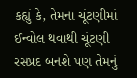કહ્યું કે, તેમના ચૂંટણીમાં ઈન્વોલ થવાથી ચૂંટણી રસપ્રદ બનશે પણ તેમનું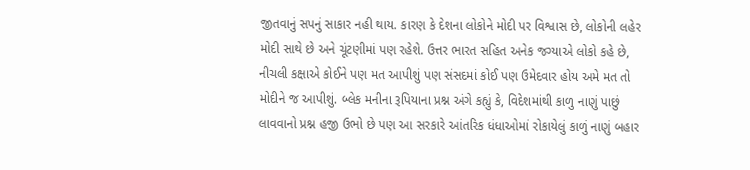જીતવાનું સપનું સાકાર નહી થાય. કારણ કે દેશના લોકોને મોદી પર વિશ્વાસ છે, લોકોની લહેર મોદી સાથે છે અને ચૂંટણીમાં પણ રહેશે. ઉત્તર ભારત સહિત અનેક જગ્યાએ લોકો કહે છે, નીચલી કક્ષાએ કોઈને પણ મત આપીશું પણ સંસદમાં કોઈ પણ ઉમેદવાર હોય અમે મત તો મોદીને જ આપીશું. બ્લેક મનીના રૂપિયાના પ્રશ્ન અંગે કહ્યું કે, વિદેશમાંથી કાળુ નાણું પાછું લાવવાનો પ્રશ્ન હજી ઉભો છે પણ આ સરકારે આંતરિક ધંધાઓમાં રોકાયેલું કાળું નાણું બહાર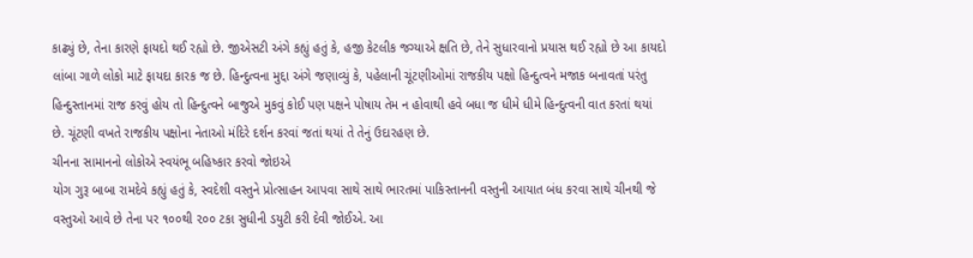કાઢ્યું છે, તેના કારણે ફાયદો થઈ રહ્યો છે. જીએસટી અંગે કહ્યું હતું કે, હજી કેટલીક જગ્યાએ ક્ષતિ છે, તેને સુધારવાનો પ્રયાસ થઈ રહ્યો છે આ કાયદો લાંબા ગાળે લોકો માટે ફાયદા કારક જ છે. હિન્દુત્વના મુદ્દા અંગે જણાવ્યું કે, પહેલાની ચૂંટણીઓમાં રાજકીય પક્ષો હિન્દુત્વને મજાક બનાવતાં પરંતુ હિન્દુસ્તાનમાં રાજ કરવું હોય તો હિન્દુત્વને બાજુએ મુકવું કોઈ પણ પક્ષને પોષાય તેમ ન હોવાથી હવે બધા જ ધીમે ધીમે હિન્દુત્વની વાત કરતાં થયાં છે. ચૂંટણી વખતે રાજકીય પક્ષોના નેતાઓ મંદિરે દર્શન કરવાં જતાં થયાં તે તેનું ઉદારહણ છે.
ચીનના સામાનનો લોકોએ સ્વયંભૂ બહિષ્કાર કરવો જોઇએ
યોગ ગુરૂ બાબા રામદેવે કહ્યું હતું કે, સ્વદેશી વસ્તુને પ્રોત્સાહન આપવા સાથે સાથે ભારતમાં પાકિસ્તાનની વસ્તુની આયાત બંધ કરવા સાથે ચીનથી જે વસ્તુઓ આવે છે તેના પર ૧૦૦થી ૨૦૦ ટકા સુધીની ડયુટી કરી દેવી જોઈએ. આ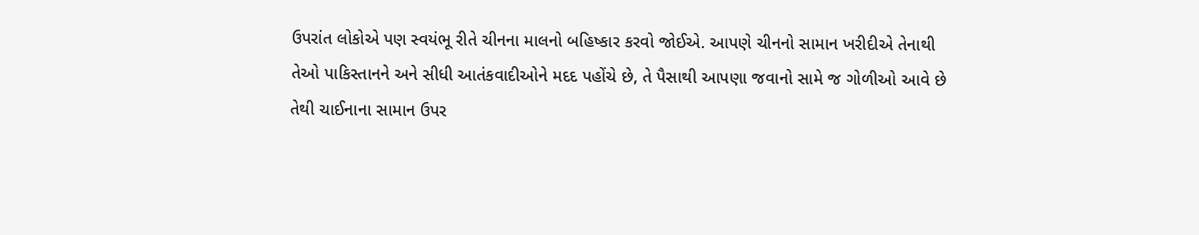ઉપરાંત લોકોએ પણ સ્વયંભૂ રીતે ચીનના માલનો બહિષ્કાર કરવો જોઈએ. આપણે ચીનનો સામાન ખરીદીએ તેનાથી તેઓ પાકિસ્તાનને અને સીધી આતંકવાદીઓને મદદ પહોંચે છે, તે પૈસાથી આપણા જવાનો સામે જ ગોળીઓ આવે છે તેથી ચાઈનાના સામાન ઉપર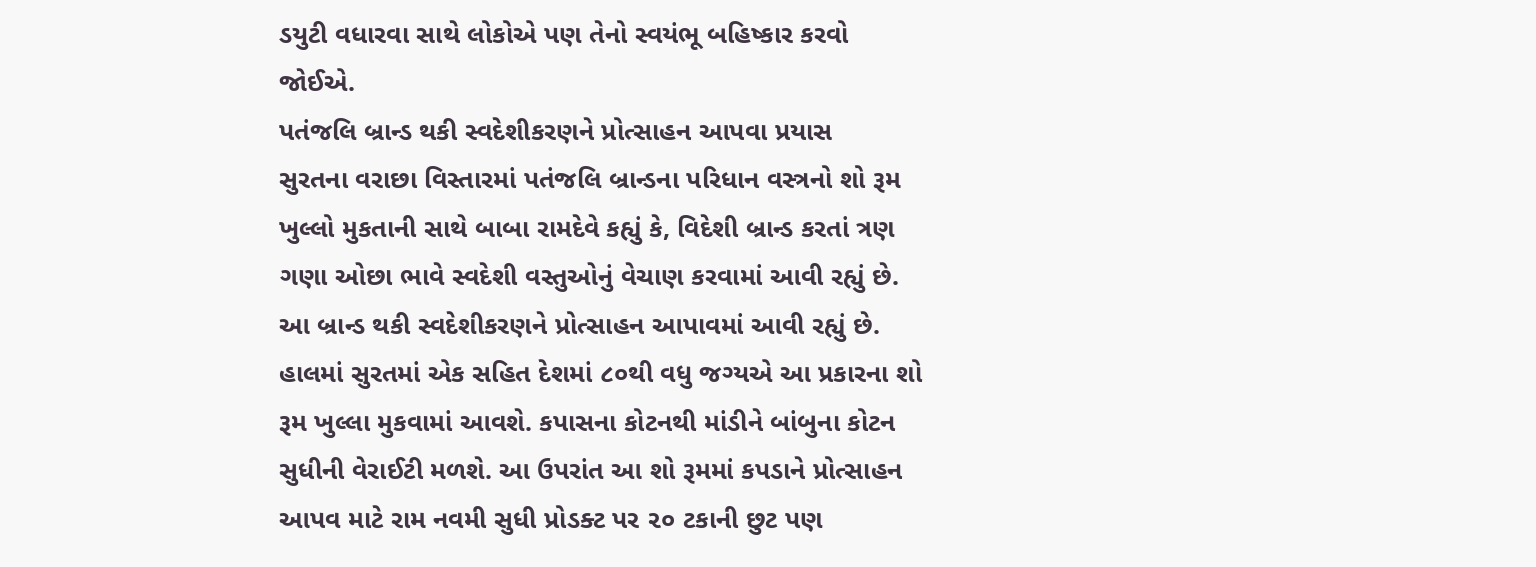ડયુટી વધારવા સાથે લોકોએ પણ તેનો સ્વયંભૂ બહિષ્કાર કરવો જોઈએ.
પતંજલિ બ્રાન્ડ થકી સ્વદેશીકરણને પ્રોત્સાહન આપવા પ્રયાસ
સુરતના વરાછા વિસ્તારમાં પતંજલિ બ્રાન્ડના પરિધાન વસ્ત્રનો શો રૂમ ખુલ્લો મુકતાની સાથે બાબા રામદેવે કહ્યું કે, વિદેશી બ્રાન્ડ કરતાં ત્રણ ગણા ઓછા ભાવે સ્વદેશી વસ્તુઓનું વેચાણ કરવામાં આવી રહ્યું છે. આ બ્રાન્ડ થકી સ્વદેશીકરણને પ્રોત્સાહન આપાવમાં આવી રહ્યું છે. હાલમાં સુરતમાં એક સહિત દેશમાં ૮૦થી વધુ જગ્યએ આ પ્રકારના શો રૂમ ખુલ્લા મુકવામાં આવશે. કપાસના કોટનથી માંડીને બાંબુના કોટન સુધીની વેરાઈટી મળશે. આ ઉપરાંત આ શો રૂમમાં કપડાને પ્રોત્સાહન આપવ માટે રામ નવમી સુધી પ્રોડક્ટ પર ૨૦ ટકાની છુટ પણ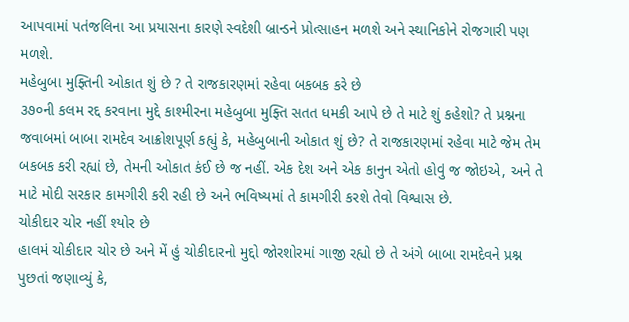આપવામાં પતંજલિના આ પ્રયાસના કારણે સ્વદેશી બ્રાન્ડને પ્રોત્સાહન મળશે અને સ્થાનિકોને રોજગારી પણ મળશે.
મહેબુબા મુફ્તિની ઓકાત શું છે ? તે રાજકારણમાં રહેવા બકબક કરે છે
૩૭૦ની કલમ રદ્દ કરવાના મુદ્દે કાશ્મીરના મહેબુબા મુફ્તિ સતત ધમકી આપે છે તે માટે શું કહેશો? તે પ્રશ્નના જવાબમાં બાબા રામદેવ આક્રોશપૂર્ણ કહ્યું કે, મહેબુબાની ઓકાત શું છે? તે રાજકારણમાં રહેવા માટે જેમ તેમ બકબક કરી રહ્યાં છે, તેમની ઓકાત કંઈ છે જ નહીં. એક દેશ અને એક કાનુન એતો હોવું જ જોઇએ, અને તે માટે મોદી સરકાર કામગીરી કરી રહી છે અને ભવિષ્યમાં તે કામગીરી કરશે તેવો વિશ્વાસ છે.
ચોકીદાર ચોર નહીં શ્યોર છે
હાલમં ચોકીદાર ચોર છે અને મેં હું ચોકીદારનો મુદ્દો જોરશોરમાં ગાજી રહ્યો છે તે અંગે બાબા રામદેવને પ્રશ્ન પુછતાં જણાવ્યું કે,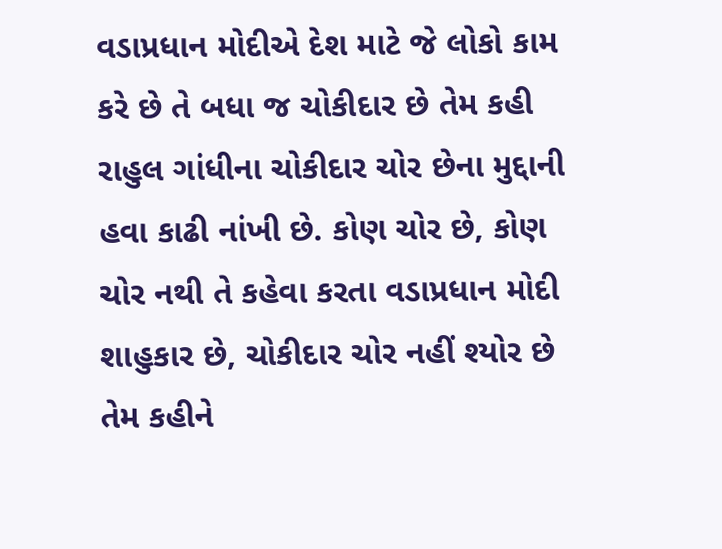વડાપ્રધાન મોદીએ દેશ માટે જે લોકો કામ કરે છે તે બધા જ ચોકીદાર છે તેમ કહી રાહુલ ગાંધીના ચોકીદાર ચોર છેના મુદ્દાની હવા કાઢી નાંખી છે. કોણ ચોર છે, કોણ ચોર નથી તે કહેવા કરતા વડાપ્રધાન મોદી શાહુકાર છે, ચોકીદાર ચોર નહીં શ્યોર છે તેમ કહીને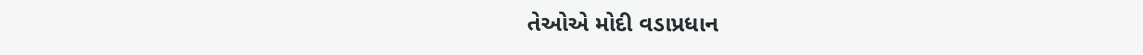તેઓએ મોદી વડાપ્રધાન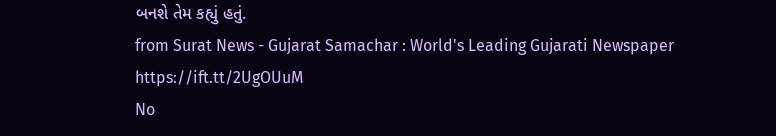બનશે તેમ કહ્યું હતું.
from Surat News - Gujarat Samachar : World's Leading Gujarati Newspaper https://ift.tt/2UgOUuM
No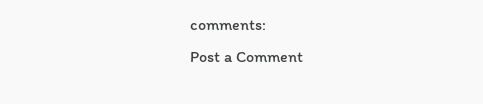comments:
Post a Comment